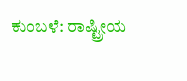ಕುಂಬಳೆ: ರಾಷ್ಟ್ರೀಯ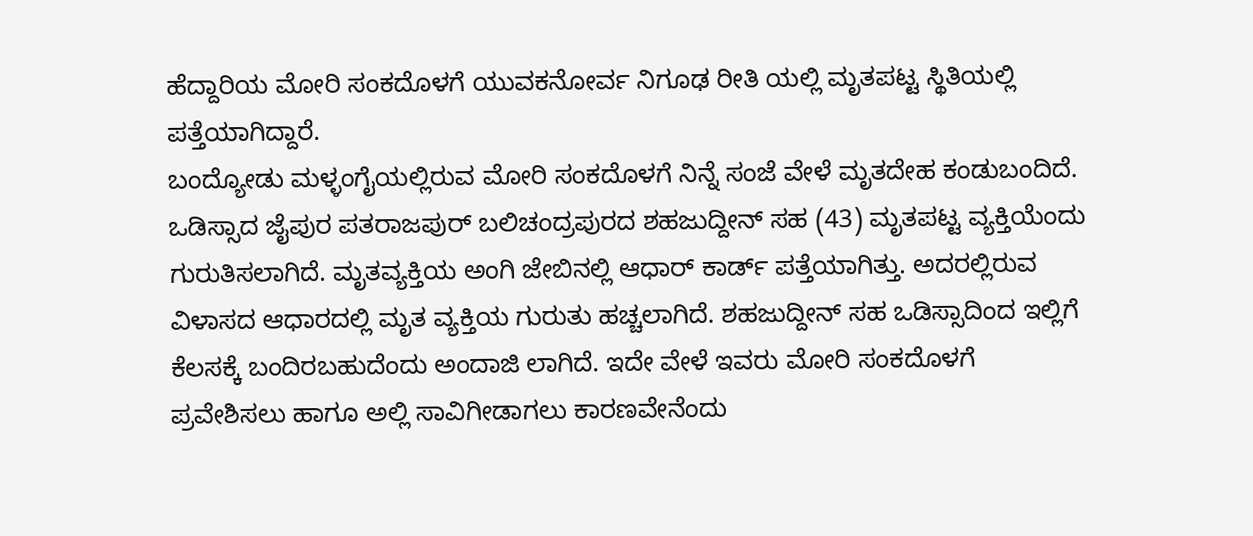ಹೆದ್ದಾರಿಯ ಮೋರಿ ಸಂಕದೊಳಗೆ ಯುವಕನೋರ್ವ ನಿಗೂಢ ರೀತಿ ಯಲ್ಲಿ ಮೃತಪಟ್ಟ ಸ್ಥಿತಿಯಲ್ಲಿ ಪತ್ತೆಯಾಗಿದ್ದಾರೆ.
ಬಂದ್ಯೋಡು ಮಳ್ಳಂಗೈಯಲ್ಲಿರುವ ಮೋರಿ ಸಂಕದೊಳಗೆ ನಿನ್ನೆ ಸಂಜೆ ವೇಳೆ ಮೃತದೇಹ ಕಂಡುಬಂದಿದೆ. ಒಡಿಸ್ಸಾದ ಜೈಪುರ ಪತರಾಜಪುರ್ ಬಲಿಚಂದ್ರಪುರದ ಶಹಜುದ್ದೀನ್ ಸಹ (43) ಮೃತಪಟ್ಟ ವ್ಯಕ್ತಿಯೆಂದು ಗುರುತಿಸಲಾಗಿದೆ. ಮೃತವ್ಯಕ್ತಿಯ ಅಂಗಿ ಜೇಬಿನಲ್ಲಿ ಆಧಾರ್ ಕಾರ್ಡ್ ಪತ್ತೆಯಾಗಿತ್ತು. ಅದರಲ್ಲಿರುವ ವಿಳಾಸದ ಆಧಾರದಲ್ಲಿ ಮೃತ ವ್ಯಕ್ತಿಯ ಗುರುತು ಹಚ್ಚಲಾಗಿದೆ. ಶಹಜುದ್ದೀನ್ ಸಹ ಒಡಿಸ್ಸಾದಿಂದ ಇಲ್ಲಿಗೆ ಕೆಲಸಕ್ಕೆ ಬಂದಿರಬಹುದೆಂದು ಅಂದಾಜಿ ಲಾಗಿದೆ. ಇದೇ ವೇಳೆ ಇವರು ಮೋರಿ ಸಂಕದೊಳಗೆ ಪ್ರವೇಶಿಸಲು ಹಾಗೂ ಅಲ್ಲಿ ಸಾವಿಗೀಡಾಗಲು ಕಾರಣವೇನೆಂದು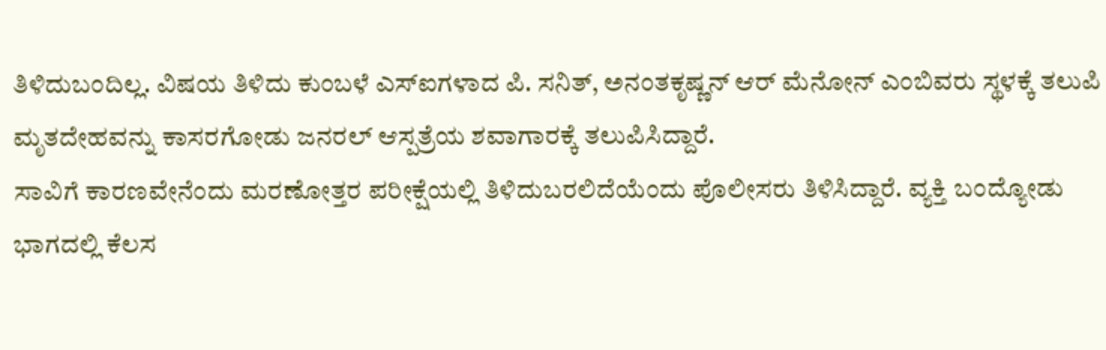ತಿಳಿದುಬಂದಿಲ್ಲ. ವಿಷಯ ತಿಳಿದು ಕುಂಬಳೆ ಎಸ್ಐಗಳಾದ ಪಿ. ಸನಿತ್, ಅನಂತಕೃಷ್ಣನ್ ಆರ್ ಮೆನೋನ್ ಎಂಬಿವರು ಸ್ಥಳಕ್ಕೆ ತಲುಪಿ ಮೃತದೇಹವನ್ನು ಕಾಸರಗೋಡು ಜನರಲ್ ಆಸ್ಪತ್ರೆಯ ಶವಾಗಾರಕ್ಕೆ ತಲುಪಿಸಿದ್ದಾರೆ.
ಸಾವಿಗೆ ಕಾರಣವೇನೆಂದು ಮರಣೋತ್ತರ ಪರೀಕ್ಷೆಯಲ್ಲಿ ತಿಳಿದುಬರಲಿದೆಯೆಂದು ಪೊಲೀಸರು ತಿಳಿಸಿದ್ದಾರೆ. ವ್ಯಕ್ತಿ ಬಂದ್ಯೋಡು ಭಾಗದಲ್ಲಿ ಕೆಲಸ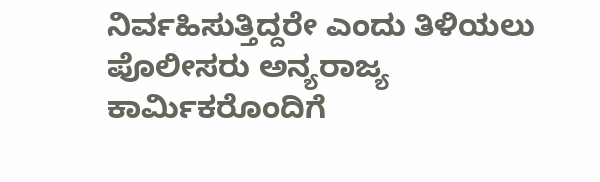ನಿರ್ವಹಿಸುತ್ತಿದ್ದರೇ ಎಂದು ತಿಳಿಯಲು ಪೊಲೀಸರು ಅನ್ಯರಾಜ್ಯ ಕಾರ್ಮಿಕರೊಂದಿಗೆ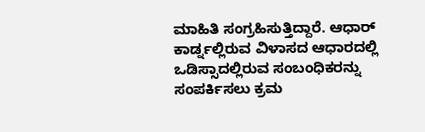ಮಾಹಿತಿ ಸಂಗ್ರಹಿಸುತ್ತಿದ್ದಾರೆ. ಆಧಾರ್ ಕಾರ್ಡ್ನಲ್ಲಿರುವ ವಿಳಾಸದ ಆಧಾರದಲ್ಲಿ ಒಡಿಸ್ಸಾದಲ್ಲಿರುವ ಸಂಬಂಧಿಕರನ್ನು ಸಂಪರ್ಕಿಸಲು ಕ್ರಮ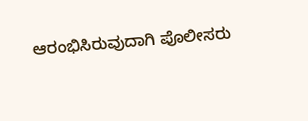ಆರಂಭಿಸಿರುವುದಾಗಿ ಪೊಲೀಸರು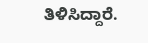ತಿಳಿಸಿದ್ದಾರೆ.